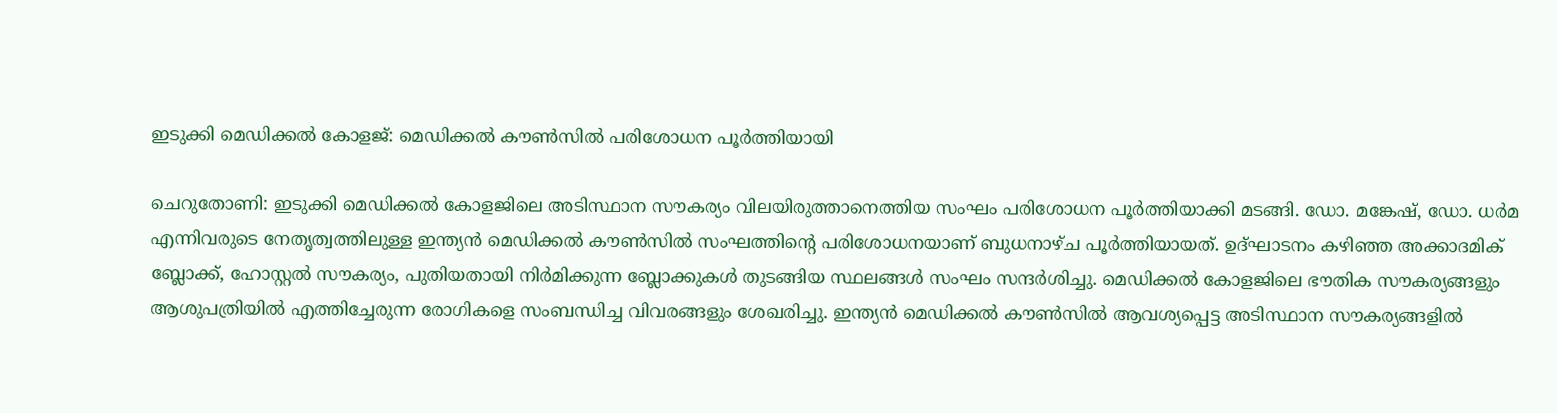ഇടുക്കി മെഡിക്കൽ കോളജ്: മെഡിക്കൽ കൗൺസിൽ പരിശോധന പൂർത്തിയായി

ചെറുതോണി: ഇടുക്കി മെഡിക്കല്‍ കോളജിലെ അടിസ്ഥാന സൗകര്യം വിലയിരുത്താനെത്തിയ സംഘം പരിശോധന പൂർത്തിയാക്കി മടങ്ങി. ഡോ. മങ്കേഷ്, ഡോ. ധർമ എന്നിവരുടെ നേതൃത്വത്തിലുള്ള ഇന്ത്യൻ മെഡിക്കല്‍ കൗണ്‍സിൽ സംഘത്തിന്‍റെ പരിശോധനയാണ് ബുധനാഴ്ച പൂർത്തിയായത്. ഉദ്ഘാടനം കഴിഞ്ഞ അക്കാദമിക് ബ്ലോക്ക്, ഹോസ്റ്റൽ സൗകര്യം, പുതിയതായി നിർമിക്കുന്ന ബ്ലോക്കുകൾ തുടങ്ങിയ സ്ഥലങ്ങൾ സംഘം സന്ദർശിച്ചു. മെഡിക്കൽ കോളജിലെ ഭൗതിക സൗകര്യങ്ങളും ആശുപത്രിയിൽ എത്തിച്ചേരുന്ന രോഗികളെ സംബന്ധിച്ച വിവരങ്ങളും ശേഖരിച്ചു. ഇന്ത്യൻ മെഡിക്കൽ കൗൺസിൽ ആവശ്യപ്പെട്ട അടിസ്ഥാന സൗകര്യങ്ങളിൽ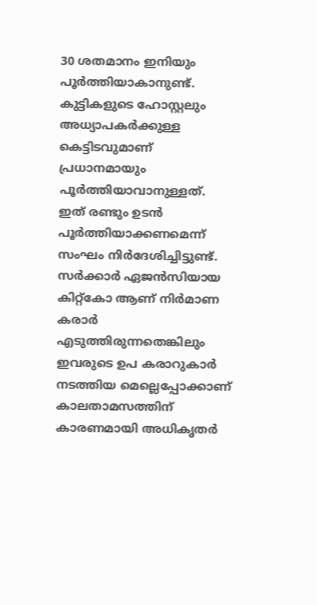30 ശതമാനം ഇനിയും പൂർത്തിയാകാനുണ്ട്. കുട്ടികളുടെ ഹോസ്റ്റലും അധ്യാപകർക്കുള്ള കെട്ടിടവുമാണ് പ്രധാനമായും പൂർത്തിയാവാനുള്ളത്. ഇത് രണ്ടും ഉടൻ പൂർത്തിയാക്കണമെന്ന് സംഘം നിർദേശിച്ചിട്ടുണ്ട്. സർക്കാർ ഏജൻസിയായ കിറ്റ്കോ ആണ് നിർമാണ കരാർ എടുത്തിരുന്നതെങ്കിലും ഇവരുടെ ഉപ കരാറുകാർ നടത്തിയ മെല്ലെപ്പോക്കാണ് കാലതാമസത്തിന് കാരണമായി അധികൃതർ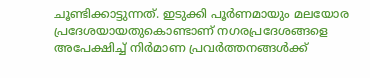ചൂണ്ടിക്കാട്ടുന്നത്. ഇടുക്കി പൂർണമായും മലയോര പ്രദേശയായതുകൊണ്ടാണ് നഗരപ്രദേശങ്ങളെ അപേക്ഷിച്ച് നിർമാണ പ്രവർത്തനങ്ങൾക്ക്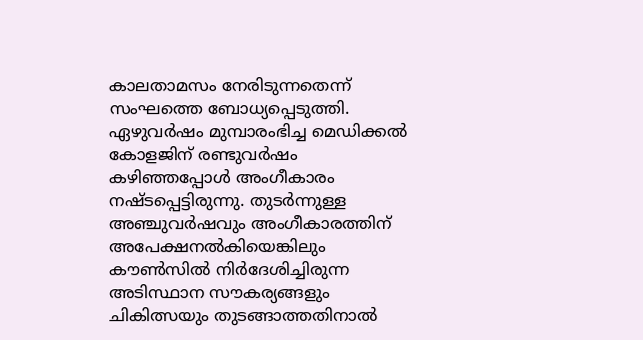കാലതാമസം നേരിടുന്നതെന്ന് സംഘത്തെ ബോധ്യപ്പെടുത്തി. ഏഴുവര്‍ഷം മുമ്പാരംഭിച്ച മെഡിക്കല്‍ കോളജിന് രണ്ടുവര്‍ഷം കഴിഞ്ഞപ്പോള്‍ അംഗീകാരം നഷ്ടപ്പെട്ടിരുന്നു. തുടര്‍ന്നുള്ള അഞ്ചുവര്‍ഷവും അംഗീകാരത്തിന് അപേക്ഷനല്‍കിയെങ്കിലും കൗണ്‍സില്‍ നിർദേശിച്ചിരുന്ന അടിസ്ഥാന സൗകര്യങ്ങളും ചികിത്സയും തുടങ്ങാത്തതിനാൽ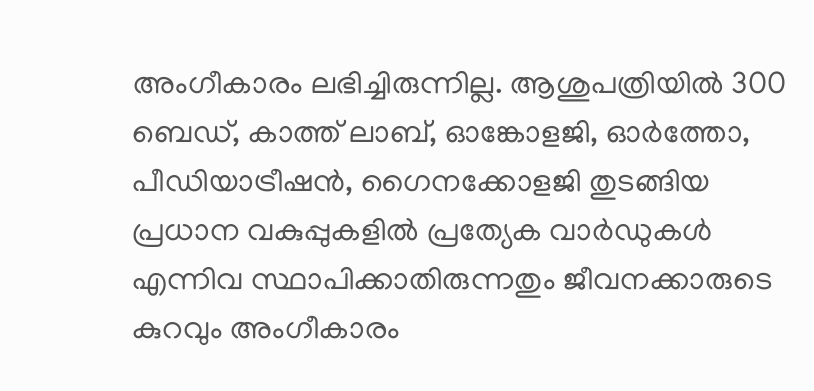അംഗീകാരം ലഭിച്ചിരുന്നില്ല. ആശുപത്രിയില്‍ 300 ബെഡ്, കാത്ത് ലാബ്, ഓങ്കോളജി, ഓര്‍ത്തോ, പീഡിയാട്രീഷന്‍, ഗൈനക്കോളജി തുടങ്ങിയ പ്രധാന വകുപ്പുകളില്‍ പ്രത്യേക വാർഡുകള്‍ എന്നിവ സ്ഥാപിക്കാതിരുന്നതും ജീവനക്കാരുടെ കുറവും അംഗീകാരം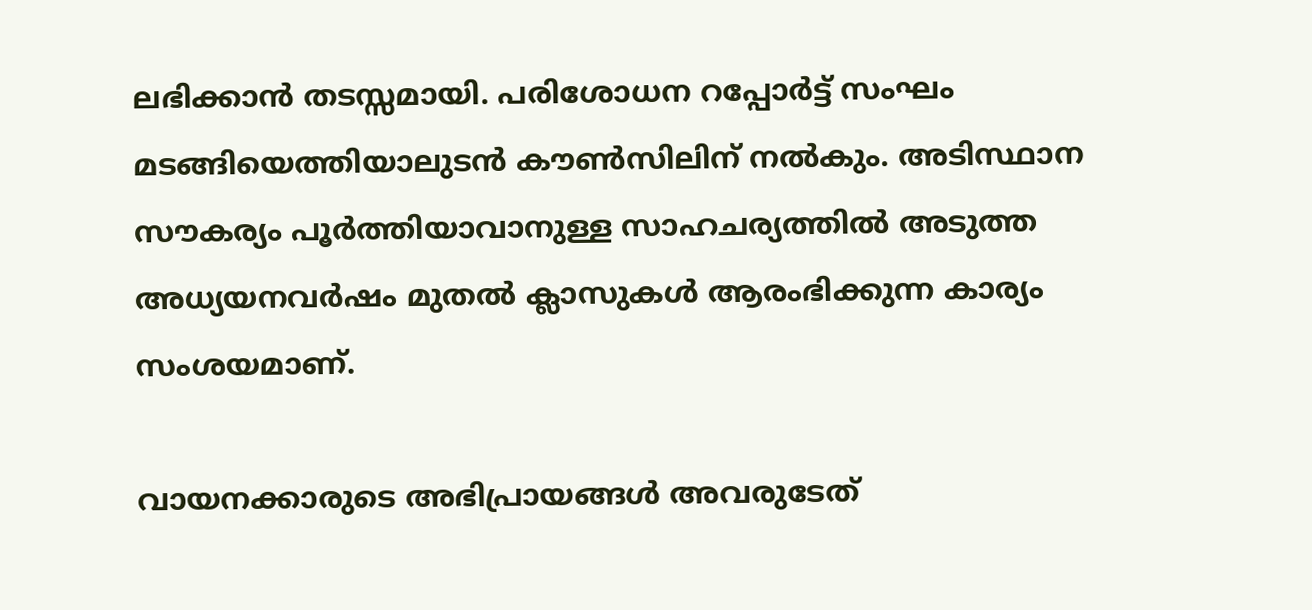ലഭിക്കാൻ തടസ്സമായി. പരിശോധന റപ്പോർട്ട് സംഘം മടങ്ങിയെത്തിയാലുടൻ കൗണ്‍സിലിന് നല്‍കും. അടിസ്ഥാന സൗകര്യം പൂർത്തിയാവാനുള്ള സാഹചര്യത്തിൽ അടുത്ത അധ്യയനവർഷം മുതൽ ക്ലാസുകൾ ആരംഭിക്കുന്ന കാര്യം സംശയമാണ്.

വായനക്കാരുടെ അഭിപ്രായങ്ങള്‍ അവരുടേത്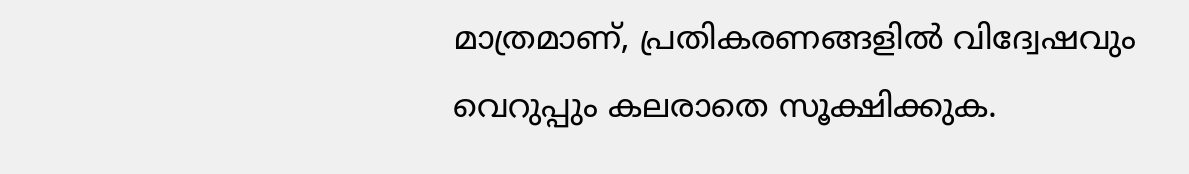മാത്രമാണ്, പ്രതികരണങ്ങളിൽ വിദ്വേഷവും വെറുപ്പും കലരാതെ സൂക്ഷിക്കുക.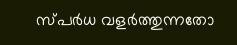സ്പർധ വളർത്തുന്നതോ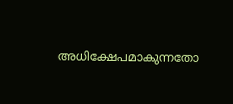അധിക്ഷേപമാകുന്നതോ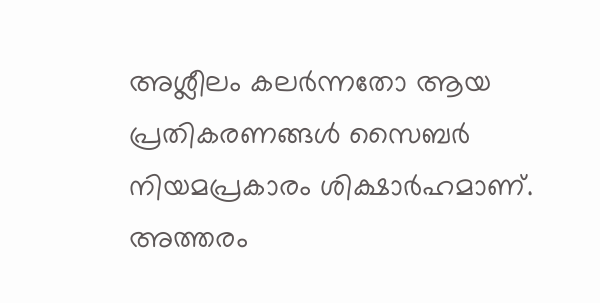അശ്ലീലം കലർന്നതോ ആയ പ്രതികരണങ്ങൾ സൈബർ നിയമപ്രകാരം ശിക്ഷാർഹമാണ്. അത്തരം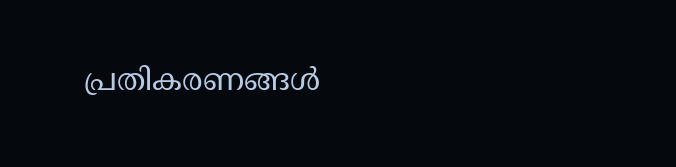പ്രതികരണങ്ങൾ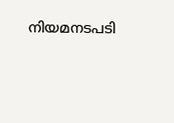നിയമനടപടി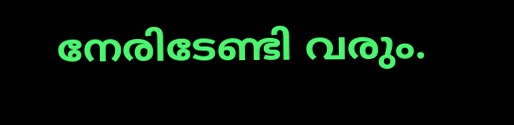നേരിടേണ്ടി വരും.